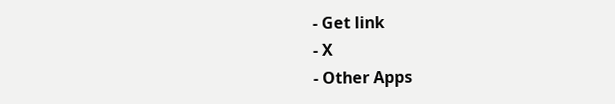- Get link
- X
- Other Apps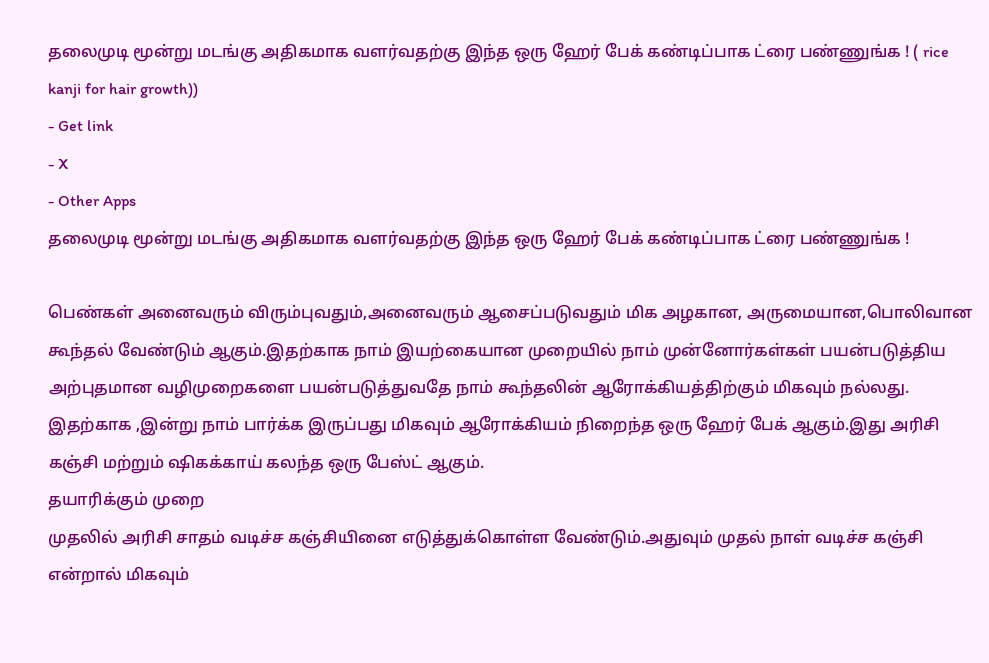தலைமுடி மூன்று மடங்கு அதிகமாக வளர்வதற்கு இந்த ஒரு ஹேர் பேக் கண்டிப்பாக ட்ரை பண்ணுங்க ! ( rice kanji for hair growth))
- Get link
- X
- Other Apps
தலைமுடி மூன்று மடங்கு அதிகமாக வளர்வதற்கு இந்த ஒரு ஹேர் பேக் கண்டிப்பாக ட்ரை பண்ணுங்க !

பெண்கள் அனைவரும் விரும்புவதும்,அனைவரும் ஆசைப்படுவதும் மிக அழகான, அருமையான,பொலிவான கூந்தல் வேண்டும் ஆகும்.இதற்காக நாம் இயற்கையான முறையில் நாம் முன்னோர்கள்கள் பயன்படுத்திய அற்புதமான வழிமுறைகளை பயன்படுத்துவதே நாம் கூந்தலின் ஆரோக்கியத்திற்கும் மிகவும் நல்லது.
இதற்காக ,இன்று நாம் பார்க்க இருப்பது மிகவும் ஆரோக்கியம் நிறைந்த ஒரு ஹேர் பேக் ஆகும்.இது அரிசி கஞ்சி மற்றும் ஷிகக்காய் கலந்த ஒரு பேஸ்ட் ஆகும்.
தயாரிக்கும் முறை
முதலில் அரிசி சாதம் வடிச்ச கஞ்சியினை எடுத்துக்கொள்ள வேண்டும்.அதுவும் முதல் நாள் வடிச்ச கஞ்சி என்றால் மிகவும்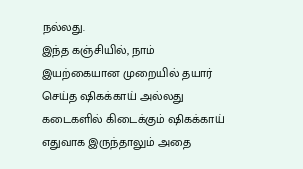நல்லது.
இந்த கஞ்சியில், நாம் இயற்கையான முறையில் தயார் செய்த ஷிகக்காய் அல்லது கடைகளில் கிடைக்கும் ஷிகக்காய் எதுவாக இருந்தாலும் அதை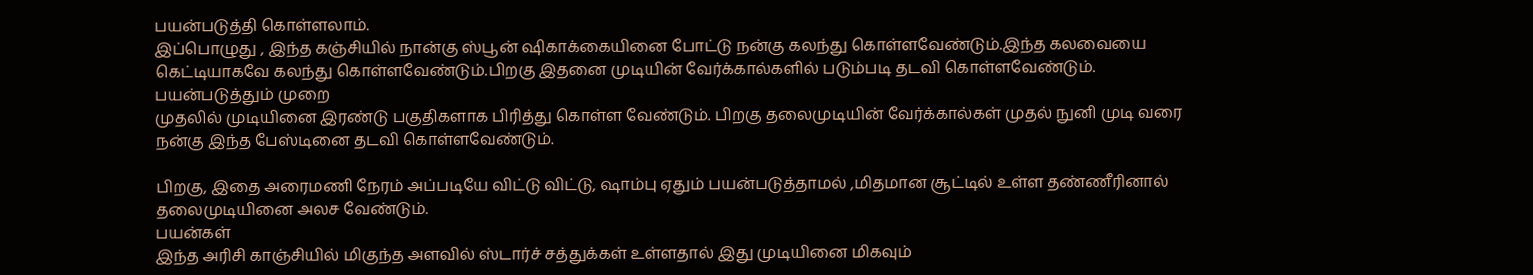பயன்படுத்தி கொள்ளலாம்.
இப்பொழுது , இந்த கஞ்சியில் நான்கு ஸ்பூன் ஷிகாக்கையினை போட்டு நன்கு கலந்து கொள்ளவேண்டும்.இந்த கலவையை கெட்டியாகவே கலந்து கொள்ளவேண்டும்.பிறகு இதனை முடியின் வேர்க்கால்களில் படும்படி தடவி கொள்ளவேண்டும்.
பயன்படுத்தும் முறை
முதலில் முடியினை இரண்டு பகுதிகளாக பிரித்து கொள்ள வேண்டும். பிறகு தலைமுடியின் வேர்க்கால்கள் முதல் நுனி முடி வரை நன்கு இந்த பேஸ்டினை தடவி கொள்ளவேண்டும்.

பிறகு, இதை அரைமணி நேரம் அப்படியே விட்டு விட்டு, ஷாம்பு ஏதும் பயன்படுத்தாமல் ,மிதமான சூட்டில் உள்ள தண்ணீரினால் தலைமுடியினை அலச வேண்டும்.
பயன்கள்
இந்த அரிசி காஞ்சியில் மிகுந்த அளவில் ஸ்டார்ச் சத்துக்கள் உள்ளதால் இது முடியினை மிகவும்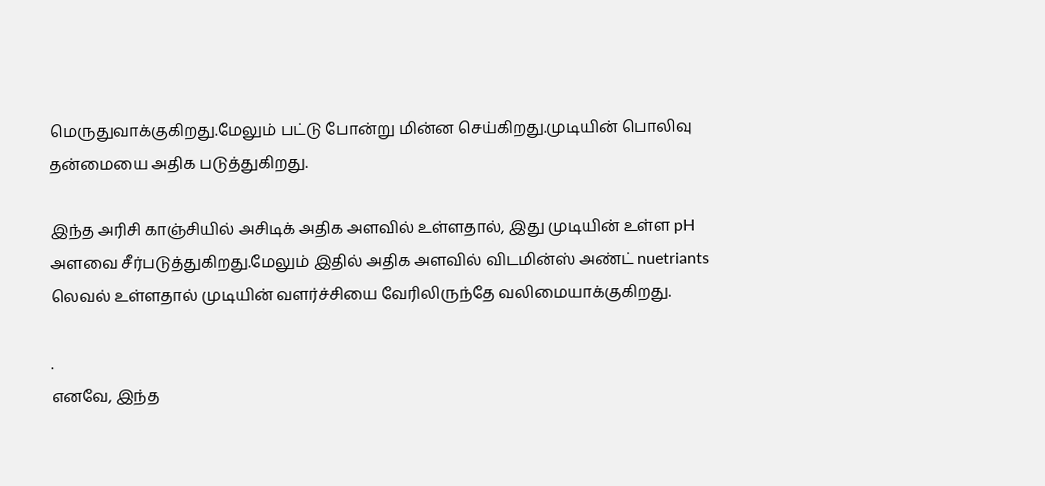மெருதுவாக்குகிறது.மேலும் பட்டு போன்று மின்ன செய்கிறது.முடியின் பொலிவு தன்மையை அதிக படுத்துகிறது.

இந்த அரிசி காஞ்சியில் அசிடிக் அதிக அளவில் உள்ளதால், இது முடியின் உள்ள pH அளவை சீர்படுத்துகிறது.மேலும் இதில் அதிக அளவில் விடமின்ஸ் அண்ட் nuetriants லெவல் உள்ளதால் முடியின் வளர்ச்சியை வேரிலிருந்தே வலிமையாக்குகிறது.

.
எனவே, இந்த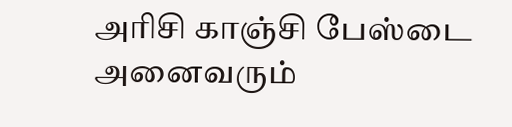அரிசி காஞ்சி பேஸ்டை அனைவரும்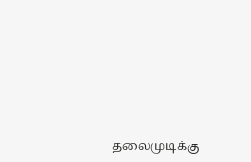தலைமுடிக்கு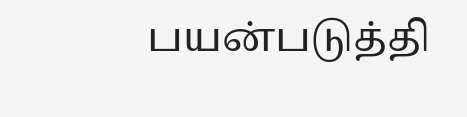பயன்படுத்தி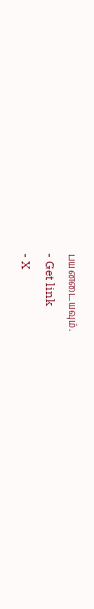பயனடையவும்.
- Get link
- X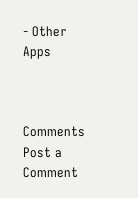- Other Apps



Comments
Post a Comment